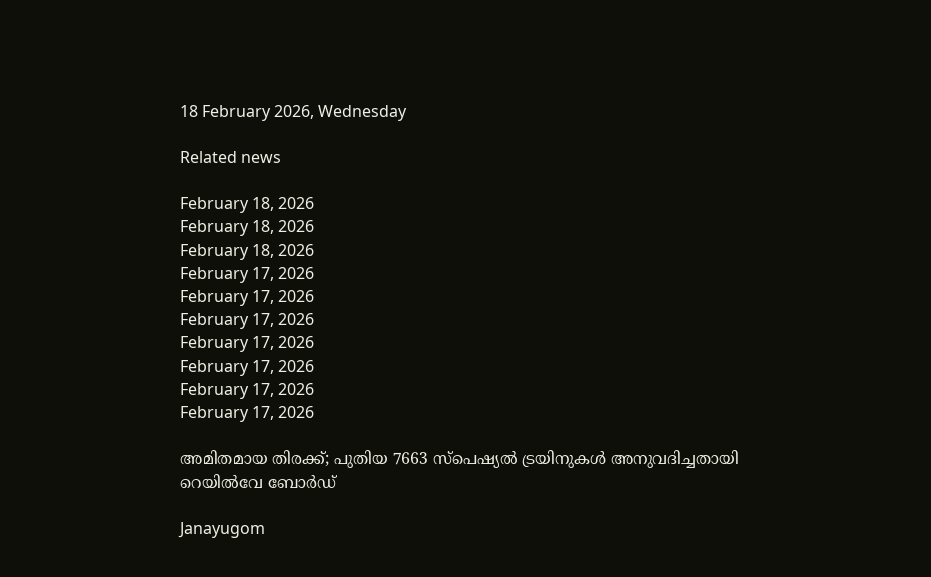18 February 2026, Wednesday

Related news

February 18, 2026
February 18, 2026
February 18, 2026
February 17, 2026
February 17, 2026
February 17, 2026
February 17, 2026
February 17, 2026
February 17, 2026
February 17, 2026

അമിതമായ തിരക്ക്; പുതിയ 7663 സ്പെഷ്യല്‍ ട്രയിനുകള്‍ അനുവദിച്ചതായി റെയില്‍വേ ബോര്‍ഡ്

Janayugom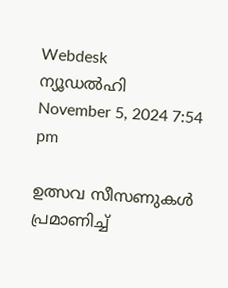Webdesk
ന്യൂഡല്‍ഹി
November 5, 2024 7:54 pm

ഉത്സവ സീസണുകള്‍ പ്രമാണിച്ച്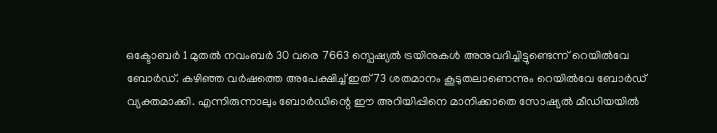ഒക്ടോബര്‍ 1 മുതല്‍ നവംബര്‍ 30 വരെ 7663 സ്പെഷ്യല്‍ ട്രയിനുകള്‍ അനുവദിച്ചിട്ടുണ്ടെന്ന് റെയില്‍വേ ബോര്‍ഡ്. കഴിഞ്ഞ വര്‍ഷത്തെ അപേക്ഷിച്ച് ഇത് 73 ശതമാനം കൂടുതലാണെന്നും റെയില്‍വേ ബോര്‍ഡ് വ്യക്തമാക്കി. എന്നിരുന്നാലും ബോര്‍ഡിന്റെ ഈ അറിയിപ്പിനെ മാനിക്കാതെ സോഷ്യല്‍ മീഡിയയില്‍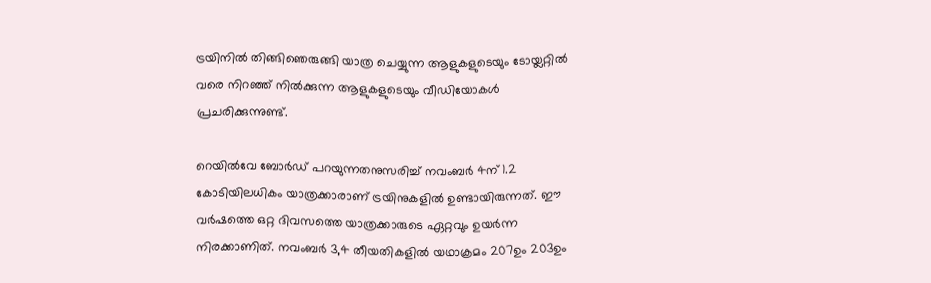ട്രയിനില്‍ തിങ്ങിഞെരുങ്ങി യാത്ര ചെയ്യുന്ന ആളുകളുടെയും ടോയ്ലറ്റില്‍ വരെ നിറഞ്ഞ് നില്‍ക്കുന്ന ആളുകളുടെയും വീഡിയോകള്‍ പ്രചരിക്കുന്നുണ്ട്.

റെയില്‍വേ ബോര്‍ഡ് പറയുന്നതനുസരിച്ച് നവംബര്‍ 4ന് 1.2 കോടിയിലധികം യാത്രക്കാരാണ് ട്രയിനുകളില്‍ ഉണ്ടായിരുന്നത്. ഈ വര്‍ഷത്തെ ഒറ്റ ദിവസത്തെ യാത്രക്കാരുടെ ഏറ്റവും ഉയര്‍ന്ന നിരക്കാണിത്. നവംബര്‍ 3,4 തീയതികളില്‍ യഥാക്രമം 207ഉം 203ഉം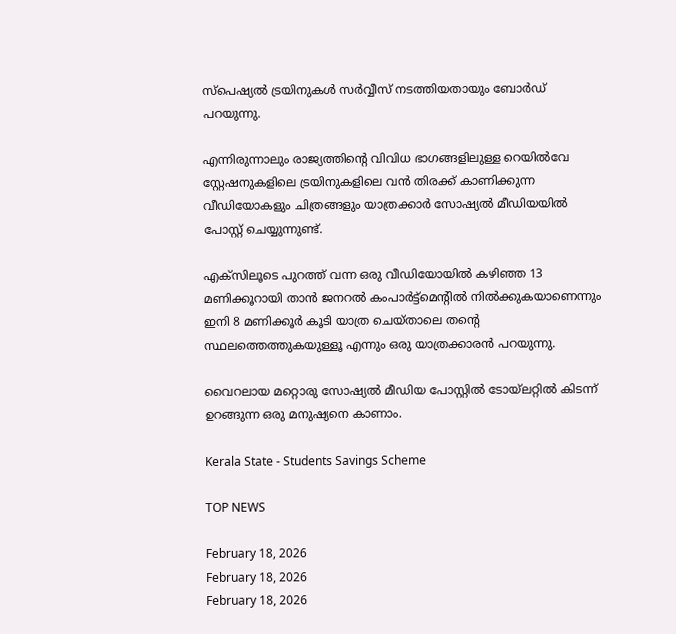സ്പെഷ്യല്‍ ട്രയിനുകള്‍ സര്‍വ്വീസ് നടത്തിയതായും ബോര്‍ഡ് പറയുന്നു.

എന്നിരുന്നാലും രാജ്യത്തിന്റെ വിവിധ ഭാഗങ്ങളിലുള്ള റെയില്‍വേ സ്റ്റേഷനുകളിലെ ട്രയിനുകളിലെ വന്‍ തിരക്ക് കാണിക്കുന്ന വീഡിയോകളും ചിത്രങ്ങളും യാത്രക്കാര്‍ സോഷ്യല്‍ മീഡിയയില്‍ പോസ്റ്റ് ചെയ്യുന്നുണ്ട്.

എക്സിലൂടെ പുറത്ത് വന്ന ഒരു വീഡിയോയില്‍ കഴിഞ്ഞ 13 മണിക്കൂറായി താന്‍ ജനറല്‍ കംപാര്‍ട്ട്മെന്റില്‍ നില്‍ക്കുകയാണെന്നും ഇനി 8 മണിക്കൂര്‍ കൂടി യാത്ര ചെയ്താലെ തന്റെ സ്ഥലത്തെത്തുകയുള്ളൂ എന്നും ഒരു യാത്രക്കാരന്‍ പറയുന്നു.

വൈറലായ മറ്റൊരു സോഷ്യല്‍ മീഡിയ പോസ്റ്റില്‍ ടോയ്ലറ്റില്‍ കിടന്ന് ഉറങ്ങുന്ന ഒരു മനുഷ്യനെ കാണാം.

Kerala State - Students Savings Scheme

TOP NEWS

February 18, 2026
February 18, 2026
February 18, 2026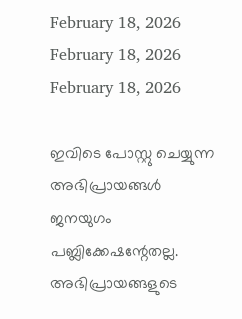February 18, 2026
February 18, 2026
February 18, 2026

ഇവിടെ പോസ്റ്റു ചെയ്യുന്ന അഭിപ്രായങ്ങള്‍ ജനയുഗം പബ്ലിക്കേഷന്റേതല്ല. അഭിപ്രായങ്ങളുടെ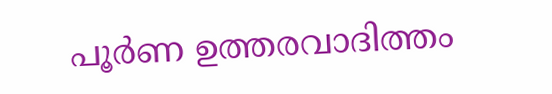പൂര്‍ണ ഉത്തരവാദിത്തം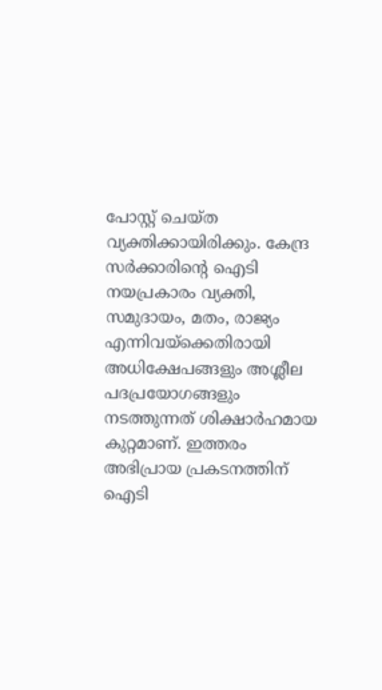പോസ്റ്റ് ചെയ്ത വ്യക്തിക്കായിരിക്കും. കേന്ദ്ര സര്‍ക്കാരിന്റെ ഐടി നയപ്രകാരം വ്യക്തി, സമുദായം, മതം, രാജ്യം എന്നിവയ്‌ക്കെതിരായി അധിക്ഷേപങ്ങളും അശ്ലീല പദപ്രയോഗങ്ങളും നടത്തുന്നത് ശിക്ഷാര്‍ഹമായ കുറ്റമാണ്. ഇത്തരം അഭിപ്രായ പ്രകടനത്തിന് ഐടി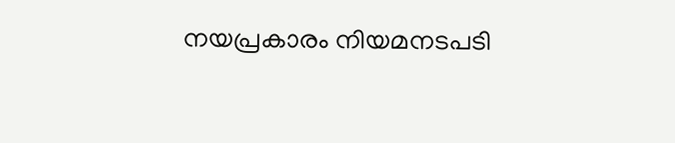നയപ്രകാരം നിയമനടപടി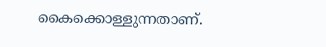കൈക്കൊള്ളുന്നതാണ്.